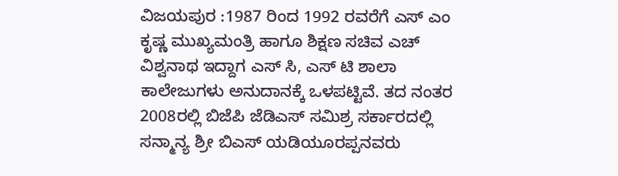ವಿಜಯಪುರ :1987 ರಿಂದ 1992 ರವರೆಗೆ ಎಸ್ ಎಂ ಕೃಷ್ಣ ಮುಖ್ಯಮಂತ್ರಿ ಹಾಗೂ ಶಿಕ್ಷಣ ಸಚಿವ ಎಚ್ ವಿಶ್ವನಾಥ ಇದ್ದಾಗ ಎಸ್ ಸಿ, ಎಸ್ ಟಿ ಶಾಲಾ ಕಾಲೇಜುಗಳು ಅನುದಾನಕ್ಕೆ ಒಳಪಟ್ಟಿವೆ. ತದ ನಂತರ 2008ರಲ್ಲಿ ಬಿಜೆಪಿ ಜೆಡಿಎಸ್ ಸಮಿಶ್ರ ಸರ್ಕಾರದಲ್ಲಿ ಸನ್ಮಾನ್ಯ ಶ್ರೀ ಬಿಎಸ್ ಯಡಿಯೂರಪ್ಪನವರು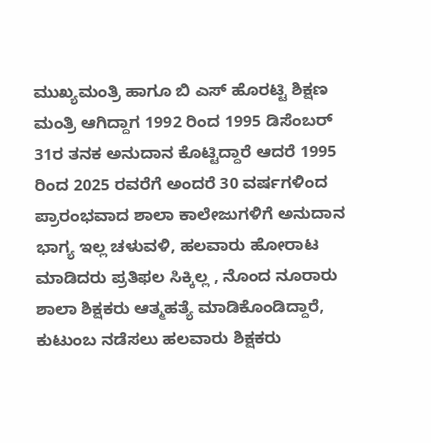ಮುಖ್ಯಮಂತ್ರಿ ಹಾಗೂ ಬಿ ಎಸ್ ಹೊರಟ್ಟಿ ಶಿಕ್ಷಣ ಮಂತ್ರಿ ಆಗಿದ್ದಾಗ 1992 ರಿಂದ 1995 ಡಿಸೆಂಬರ್ 31ರ ತನಕ ಅನುದಾನ ಕೊಟ್ಟಿದ್ದಾರೆ ಆದರೆ 1995 ರಿಂದ 2025 ರವರೆಗೆ ಅಂದರೆ 30 ವರ್ಷಗಳಿಂದ ಪ್ರಾರಂಭವಾದ ಶಾಲಾ ಕಾಲೇಜುಗಳಿಗೆ ಅನುದಾನ ಭಾಗ್ಯ ಇಲ್ಲ ಚಳುವಳಿ, ಹಲವಾರು ಹೋರಾಟ ಮಾಡಿದರು ಪ್ರತಿಫಲ ಸಿಕ್ಕಿಲ್ಲ , ನೊಂದ ನೂರಾರು ಶಾಲಾ ಶಿಕ್ಷಕರು ಆತ್ಮಹತ್ಯೆ ಮಾಡಿಕೊಂಡಿದ್ದಾರೆ, ಕುಟುಂಬ ನಡೆಸಲು ಹಲವಾರು ಶಿಕ್ಷಕರು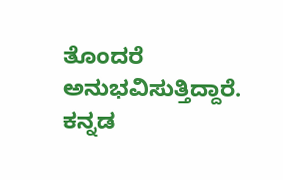ತೊಂದರೆ ಅನುಭವಿಸುತ್ತಿದ್ದಾರೆ. ಕನ್ನಡ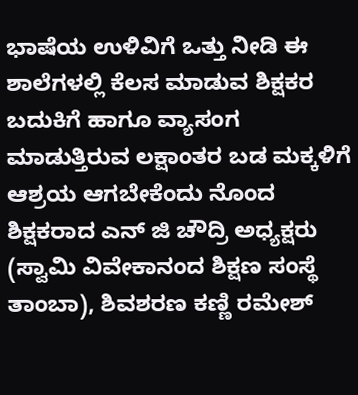ಭಾಷೆಯ ಉಳಿವಿಗೆ ಒತ್ತು ನೀಡಿ ಈ ಶಾಲೆಗಳಲ್ಲಿ ಕೆಲಸ ಮಾಡುವ ಶಿಕ್ಷಕರ ಬದುಕಿಗೆ ಹಾಗೂ ವ್ಯಾಸಂಗ ಮಾಡುತ್ತಿರುವ ಲಕ್ಷಾಂತರ ಬಡ ಮಕ್ಕಳಿಗೆ ಆಶ್ರಯ ಆಗಬೇಕೆಂದು ನೊಂದ ಶಿಕ್ಷಕರಾದ ಎನ್ ಜಿ ಚೌದ್ರಿ ಅಧ್ಯಕ್ಷರು (ಸ್ವಾಮಿ ವಿವೇಕಾನಂದ ಶಿಕ್ಷಣ ಸಂಸ್ಥೆ ತಾಂಬಾ), ಶಿವಶರಣ ಕಣ್ಣಿ ರಮೇಶ್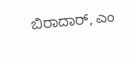ಬಿರಾದಾರ್, ಎಂ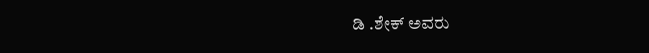ಡಿ .ಶೇಕ್ ಅವರು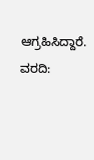ಆಗ್ರಹಿಸಿದ್ದಾರೆ.
ವರದಿ: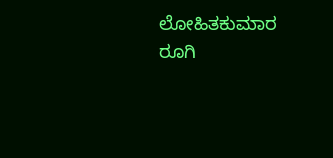ಲೋಹಿತಕುಮಾರ ರೂಗಿ